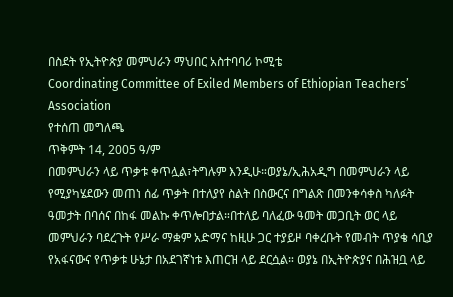በስደት የኢትዮጵያ መምህራን ማህበር አስተባባሪ ኮሚቴ
Coordinating Committee of Exiled Members of Ethiopian Teachers’ Association
የተሰጠ መግለጫ
ጥቅምት 14, 2005 ዓ/ም
በመምህራን ላይ ጥቃቱ ቀጥሏል፣ትግሉም እንዲሁ።ወያኔ/ኢሕአዲግ በመምህራን ላይ የሚያካሄደውን መጠነ ሰፊ ጥቃት በተለያየ ስልት በስውርና በግልጽ በመንቀሳቀስ ካለፉት ዓመታት በባሰና በከፋ መልኩ ቀጥሎበታል።በተለይ ባለፈው ዓመት መጋቢት ወር ላይ መምህራን ባደረጉት የሥራ ማቋም አድማና ከዚሁ ጋር ተያይዞ ባቀረቡት የመብት ጥያቄ ሳቢያ የአፋናውና የጥቃቱ ሁኔታ በአደገኛነቱ እጠርዝ ላይ ደርሷል። ወያኔ በኢትዮጵያና በሕዝቧ ላይ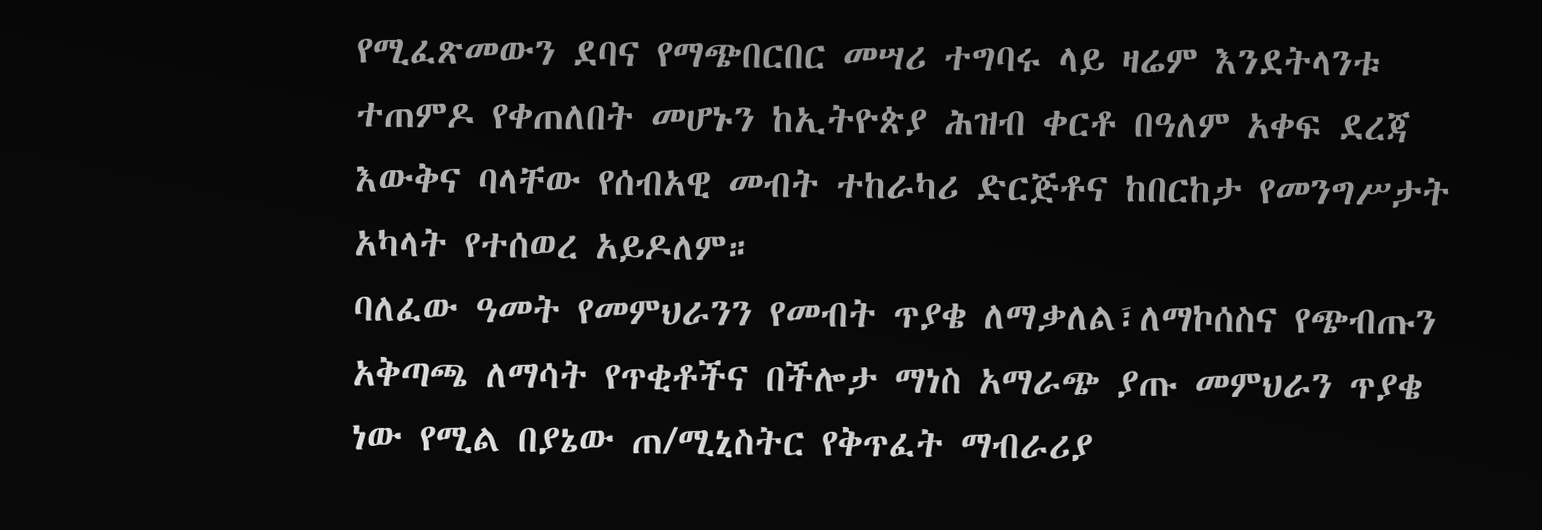የሚፈጽመውን ደባና የማጭበርበር መሣሪ ተግባሩ ላይ ዛሬም እንደትላንቱ ተጠምዶ የቀጠለበት መሆኑን ከኢትዮጵያ ሕዝብ ቀርቶ በዓለም አቀፍ ደረጃ እውቅና ባላቸው የሰብአዊ መብት ተከራካሪ ድርጅቶና ከበርከታ የመንግሥታት አካላት የተሰወረ አይዶለም።
ባለፈው ዓመት የመምህራንን የመብት ጥያቄ ለማቃለል፣ለማኮሰስና የጭብጡን አቅጣጫ ለማሳት የጥቂቶችና በችሎታ ማነስ አማራጭ ያጡ መምህራን ጥያቄ ነው የሚል በያኔው ጠ/ሚኒስትር የቅጥፈት ማብራሪያ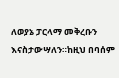ለወያኔ ፓርላማ መቅረቡን እናስታውሣለን።ከዚህ በባሰም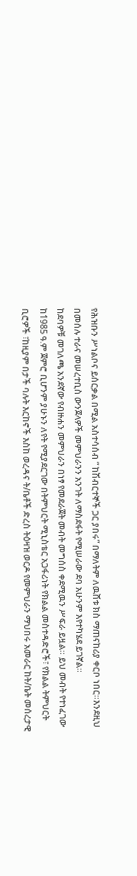የሕዝቡን ሥነልቦና ይሰርቃል በሚል አስተሳሰብ “ ከሽብርተኞች ጋር ያበሩ” በማለትም ለዉሸቱ ክስ ማጠናከሪያ ቀርቦ ነበር።እንደዚህ በመሰሉ ተራና መሠረተቢስ ውንጀላዎች መምህራንን አንገት ለማስደፋት የሚሠራው ደባ አሁንም እየተካሄደ ይገኛል።
ከደባዎቹ መገለጫ አንደኛው የብዙሐን መምህራን በነፃ የመደራጀት መብት መግሰስ ቀደሚዉን ሥፍራ ይዟል። ይህ መብት የተነፈገው ከ1985 ዓ.ም ጀምሮ ቢሆንም ያሁኑን ለየት የሚያደርገው በትምህርት ሚኒስቴር አጋፋሪነት የክልል መስተዳድሮች፣ የክልል ትምህርት ቢሮዎች ፣ከዚያም በታች ባሉት እርከኖች እስከ ወረዳና ት/ቤቶች ድረስ ትዕዛዝ ወርዶ የመምህራን ማህበሩ አመራር ከት/ቤት መሰረታዊ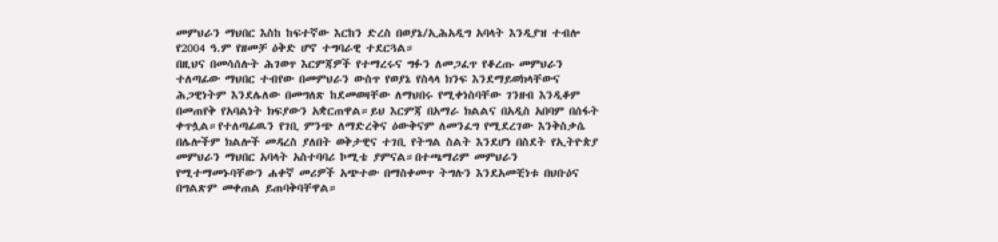መምህራን ማህበር እስከ ከፍተኛው እርከን ድረስ በወያኔ/ኢሕአዲግ አባላት እንዲያዝ ተብሎ የ2004 ዓ.ም የዘመቻ ዕቅድ ሆኖ ተግባራዊ ተደርጓል።
በዚህና በመሳሰሉት ሕገወጥ እርምጃዎች የተማረሩና ግፉን ለመጋፈጥ የቆረጡ መምህራን ተለጣፊው ማህበር ተብየው በመምህራን ውስጥ የወያኔ የስላላ ክንፍ እንደማይወክላቸውና ሕጋዊነትም እንደሌለው በመግለጽ ከደመወዛቸው ለማህበሩ የሚቀነስባቸው ገንዘብ እንዲቆም በመጠየቅ የአባልነት ክፍያውን አቋርጠዋል።ይህ እርምጃ በአማራ ክልልና በአዲስ አበባም በሰፋት ቀጥሏል።የተለጣፊዉን የገቢ ምንጭ ለማድረቅና ዕውቅናም ለመንፈግ የሚደረገው እንቅስቃሴ በሌሎችም ክልሎች መዳረስ ያለበት ወቅታዊና ተገቢ የትግል ስልት እንደሆነ በስደት የኢትዮጵያ መምህራን ማህበር አባላት አስተባባሪ ኮሚቴ ያምናል።በተጫማሪም መምህራን የሚተማመኑባቸውን ሐቀኛ መሪዎች አጭተው በማስቀመጥ ትግሉን እንደአመቺነቱ በህቡዕና በግልጽም መቀጠል ይጠባቅባቸዋል።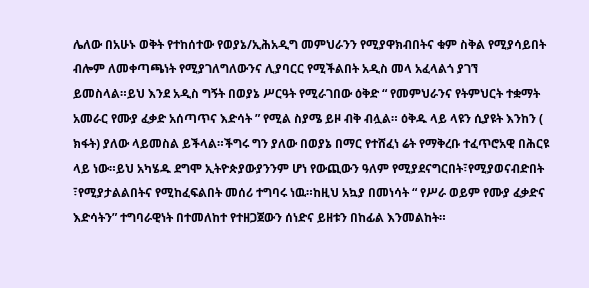ሌለው በአሁኑ ወቅት የተከሰተው የወያኔ/ኢሕአዲግ መምህራንን የሚያዋክብበትና ቁም ስቅል የሚያሳይበት ብሎም ለመቀጣጫነት የሚያገለግለውንና ሊያባርር የሚችልበት አዲስ መላ አፈላልጎ ያገኘ ይመስላል።ይህ እንደ አዲስ ግኝት በወያኔ ሥርዓት የሚራገበው ዕቅድ “ የመምህራንና የትምህርት ተቋማት አመራር የሙያ ፈቃድ አሰጣጥና እድሳት ” የሚል ስያሜ ይዞ ብቅ ብሏል። ዕቅዱ ላይ ላዩን ሲያዩት እንከን ( ክፋት) ያለው ላይመስል ይችላል።ችግሩ ግን ያለው በወያኔ በማር የተሸፈነ ሬት የማቅረቡ ተፈጥሮአዊ በሕርዩ ላይ ነው።ይህ አካሄዱ ደግሞ ኢትዮጵያውያንንም ሆነ የውጪውን ዓለም የሚያደናግርበት፣የሚያወናብድበት ፣የሚያታልልበትና የሚከፈፍልበት መሰሪ ተግባሩ ነዉ።ከዚህ አኳያ በመነሳት “ የሥራ ወይም የሙያ ፈቃድና እድሳትን” ተግባራዊነት በተመለከተ የተዘጋጀውን ሰነድና ይዘቱን በከፊል እንመልከት።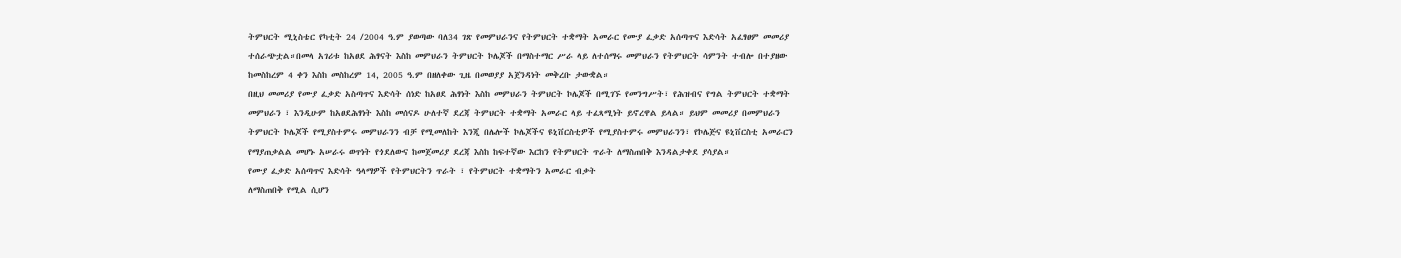ትምህርት ሚኒስቴር የካቲት 24 /2004 ዓ.ም ያወጣው ባለ34 ገጽ የመምህራንና የትምህርት ተቋማት አመራር የሙያ ፈቃድ አሰጣጥና እድሳት አፈፃፀም መመሪያ ተሰራጭቷል።በመላ አገሪቱ ከአፀደ ሕፃናት እስከ መምህራን ትምህርት ኮሌጆች በማስተማር ሥራ ላይ ለተሰማሩ መምህራን የትምህርት ሳምንት ተብሎ በተያዘው ከመስከረም 4 ቀን እስከ መስከረም 14, 2005 ዓ.ም በዘለቀው ጊዜ በመወያያ አጀንዳነት መቅረቡ ታውቋል።
በዚህ መመሪያ የሙያ ፈቃድ አስጣጥና እድሳት ሰነድ ከአፀደ ሕፃነት እስከ መምህራን ትምህርት ኮሌጆች በሚገኙ የመንግሥት፣ የሕዝብና የግል ትምህርት ተቋማት መምህራን ፣ እንዲሁም ከአፀደሕፃነት እስከ መሰናዶ ሁለተኛ ደረጃ ትምህርት ተቋማት አመራር ላይ ተፈጻሚነት ይኖረዋል ይላል። ይህም መመሪያ በመምህራን ትምህርት ኮሌጆች የሚያስተምሩ መምህራንን ብቻ የሚመለከት እንጂ በሌሎች ኮሌጆችና ዩኒቨርስቲዎች የሚያስተምሩ መምህራንን፣ የኮሌጅና ዩኒቨርስቲ አመራርን የማያጠቃልል መሆኑ አሠራሩ ወጥነት የጎደለውና ከመጀመሪያ ደረጃ እስከ ከፍተኛው እርከን የትምህርት ጥራት ለማስጠበቅ እንዳልታቀደ ያሳያል።
የሙያ ፈቃድ አሰጣጥና እድሳት ዓላማዎች የትምህርትን ጥራት ፣ የትምህርት ተቋማትን አመራር ብቃት
ለማስጠበቅ የሚል ሲሆን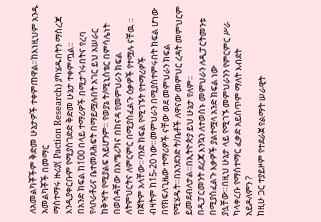ለአመልካቾችም ቅድመ ሁኔታዎች ተቀምጠዋል።ከእነዚህም አንዱ አመልካቾች በመማር
ማስተማሩ ዙሪያ( Paction Research) ያካሄዱበትን ማስረጃ እንዲያቀርቡም የሚያስገድድ ቅድመ ሁኔታ ተቀምጧል።
በአንድ ክፍል ከ100 በላይ ተማሪዎች በሚታጎሩበትና የረባ የላቦራቶሪና ቤተመጸሕፍት በማይሟሉበት አገር ይህ አሠራር
ከቅዣት የሚያልፍ አይሆንም። የወያኔ ት/ሚኒስቴር በምሳሌነት በወሰዳቸው በአሜሪካና በከናዳ የመምህራን ክፍል
ለትምህርትና ለምርምር በሚያስፈልጉ ዕቃዎች የተሟሉ ናቸዉ ። በጀትም አላቸው።ባንድ ክፍል የሚገኙት የተማሪዎች
ብዛትም ከ15-20 ነው።መምህራን በሚያስተምሩበት ክፍል ሆነው በየክፍለጊዜው ተማሪዎች ናቸው ወደ መምህራን ክፍል
የሚሄዱት።በአንደንድ ት/ቤቶች ለዋናው መምህር ረዳት መምህርም ይመደብለታል።በኢትዮጵያ ይህ ሁኔታ የለም።
በዲፓርመንት ደረጃ እንኳን ለተወሰኑ መምህራን ለዲፓርትመንቱ በሚያስፈልጉ እቃዎች ያልተሟላ አንድ ክፍል ነው
ያሏቸው።በዚህ ሁኔታ ላይ የሚገኙ መምህራንን የምርምር ሥራ ካላቀረቡ የማስተማር ፈቃድ አይሰጥም ማለት እብደት
አይዶለምን ?
ከዚሁ ጋር ተያይዞም የተደራጀ የልማት ሠራዊት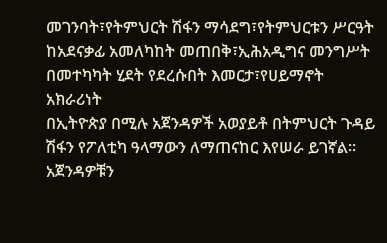መገንባት፣የትምህርት ሽፋን ማሳደግ፣የትምህርቱን ሥርዓት
ከአደናቃፊ አመለካከት መጠበቅ፣ኢሕአዲግና መንግሥት በመተካካት ሂደት የደረሱበት እመርታ፣የሀይማኖት አክራሪነት
በኢትዮጵያ በሚሉ አጀንዳዎች አወያይቶ በትምህርት ጉዳይ ሽፋን የፖለቲካ ዓላማውን ለማጠናከር እየሠራ ይገኛል።
አጀንዳዎቹን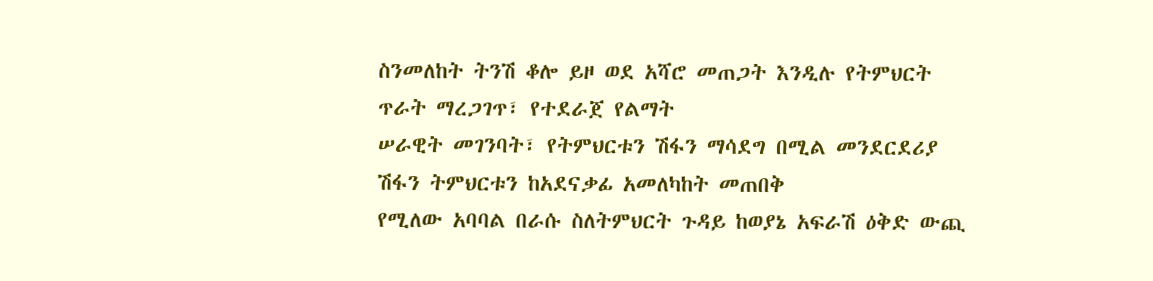ስንመለከት ትንሽ ቆሎ ይዞ ወደ አሻሮ መጠጋት እንዲሉ የትምህርት ጥራት ማረጋገጥ፣ የተደራጀ የልማት
ሠራዊት መገንባት፣ የትምህርቱን ሽፋን ማሳደግ በሚል መንደርደሪያ ሽፋን ትምህርቱን ከአደናቃፊ አመለካከት መጠበቅ
የሚለው አባባል በራሱ ስለትምህርት ጉዳይ ከወያኔ አፍራሽ ዕቅድ ውጪ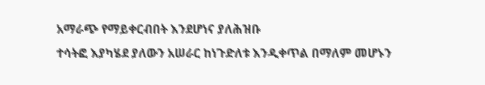አማራጭ የማይቀርብበት እንደሆነና ያለሕዝቡ
ተሳትፎ እያካሄደ ያለውን አሠራር ከነጉድለቱ እንዲቀጥል በማለም መሆኑን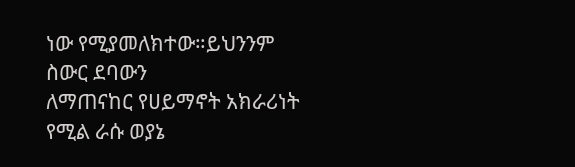ነው የሚያመለክተው።ይህንንም ስውር ደባውን
ለማጠናከር የሀይማኖት አክራሪነት የሚል ራሱ ወያኔ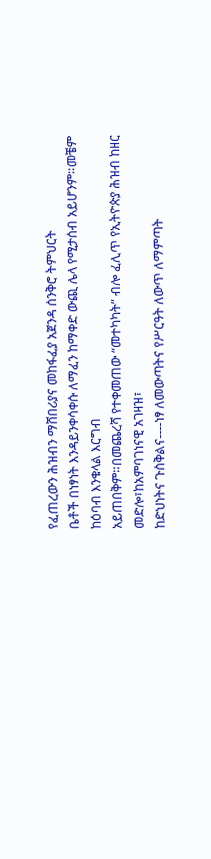የፈጠረውን ሕዝብን ማሸበሪያና መከፋፈያ አጀንዳ ሰንቅሮ ትምህርት
ቤቶች በነፃነት እንዳይንቀሳቀሱ ለማፈን ከማቀድ ውጪ ሌላ የሚታሰብ አይሆንም።መቼም ከዕባብ እንቁላል እርግብ
አይጠበቅም።በመጨረሻ የተቀመጠው “መተካካት” ብሎ ፈሊጥ የኢትዮጵያ ሕዝብ ከዘር መድሎ፣ከአምባገነናዊ አገዛዝ፣
ከድህነትና ጉስቅልና----ነፃ ለመውጣትና የሥርዓት ለውጥ ለማምጣት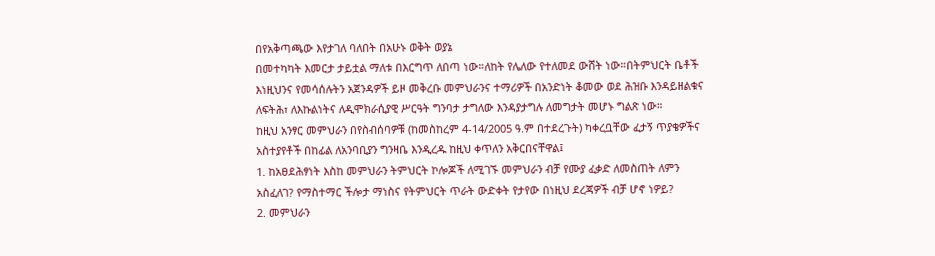በየአቅጣጫው እየታገለ ባለበት በአሁኑ ወቅት ወያኔ
በመተካካት እመርታ ታይቷል ማለቱ በእርግጥ ለበጣ ነው።ለከት የሌለው የተለመደ ውሸት ነው።በትምህርት ቤቶች
እነዚህንና የመሳሰሉትን አጀንዳዎች ይዞ መቅረቡ መምህራንና ተማሪዎች በአንድነት ቆመው ወደ ሕዝቡ እንዳይዘልቁና
ለፍትሕ፣ ለእኩልነትና ለዲሞክራሲያዊ ሥርዓት ግንባታ ታግለው እንዳያታግሉ ለመግታት መሆኑ ግልጽ ነው።
ከዚህ አንፃር መምህራን በየስብሰባዎቹ (ከመስከረም 4-14/2005 ዓ.ም በተደረጉት) ካቀረቧቸው ፈታኝ ጥያቄዎችና
አስተያየቶች በከፊል ለአንባቢያን ግንዛቤ እንዲረዱ ከዚህ ቀጥለን አቅርበናቸዋል፤
1. ከአፀደሕፃነት እስከ መምህራን ትምህርት ኮሎጆች ለሚገኙ መምህራን ብቻ የሙያ ፈቃድ ለመስጠት ለምን
አስፈለገ? የማስተማር ችሎታ ማነስና የትምህርት ጥራት ውድቀት የታየው በነዚህ ደረጃዎች ብቻ ሆኖ ነዎይ?
2. መምህራን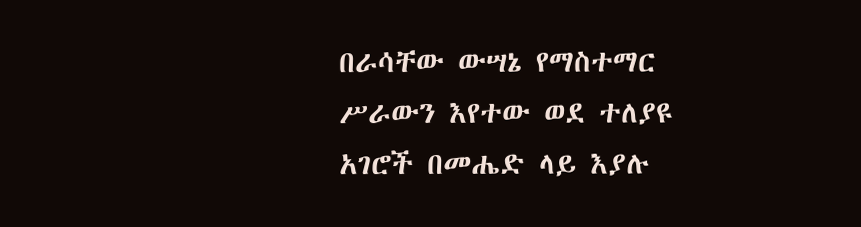በራሳቸው ውሣኔ የማስተማር ሥራውን እየተው ወደ ተለያዩ አገሮች በመሔድ ላይ እያሉ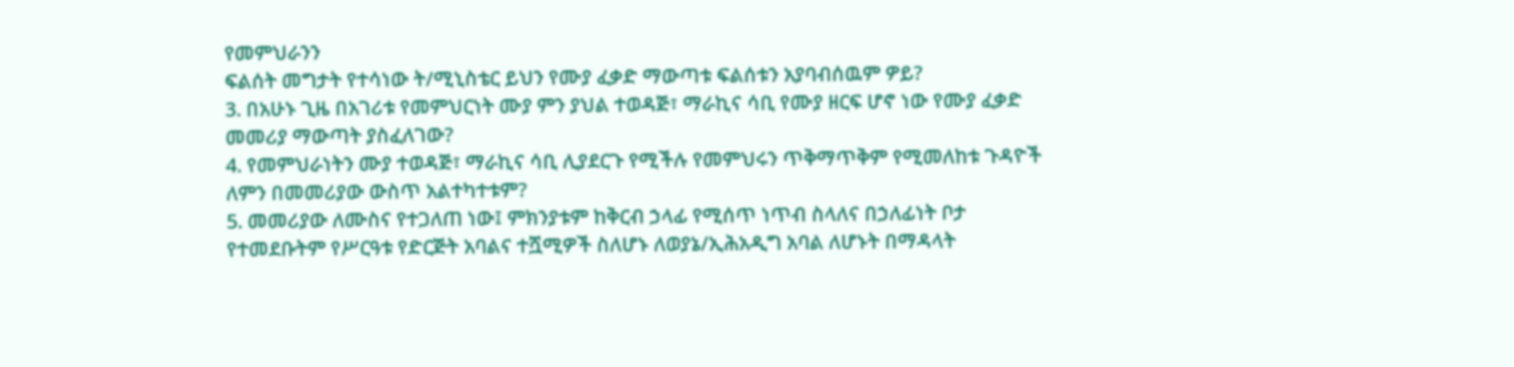የመምህራንን
ፍልሰት መግታት የተሳነው ት/ሚኒስቴር ይህን የሙያ ፈቃድ ማውጣቱ ፍልሰቱን አያባብሰዉም ዎይ?
3. በአሁኑ ጊዜ በአገሪቱ የመምህርነት ሙያ ምን ያህል ተወዳጅ፣ ማራኪና ሳቢ የሙያ ዘርፍ ሆኖ ነው የሙያ ፈቃድ
መመሪያ ማውጣት ያስፈለገው?
4. የመምህራነትን ሙያ ተወዳጅ፣ ማራኪና ሳቢ ሊያደርጉ የሚችሉ የመምህሩን ጥቅማጥቅም የሚመለከቱ ጉዳዮች
ለምን በመመሪያው ውስጥ አልተካተቱም?
5. መመሪያው ለሙስና የተጋለጠ ነው፤ ምክንያቱም ከቅርብ ኃላፊ የሚሰጥ ነጥብ ስላለና በኃለፊነት ቦታ
የተመደቡትም የሥርዓቱ የድርጅት አባልና ተሿሚዎች ስለሆኑ ለወያኔ/ኢሕአዲግ አባል ለሆኑት በማዳላት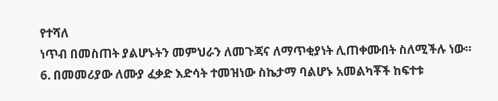የተሻለ
ነጥብ በመስጠት ያልሆኑትን መምህራን ለመጉጃና ለማጥቂያነት ሊጠቀሙበት ስለሚችሉ ነው።
6. በመመሪያው ለሙያ ፈቃድ እድሳት ተመዝነው ስኬታማ ባልሆኑ አመልካቾች ከፍተቱ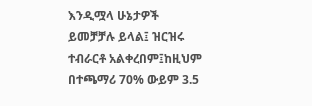እንዲሟላ ሁኔታዎች
ይመቻቻሉ ይላል፤ ዝርዝሩ ተብራርቶ አልቀረበም፤ከዚህም በተጫማሪ 70% ውይም 3.5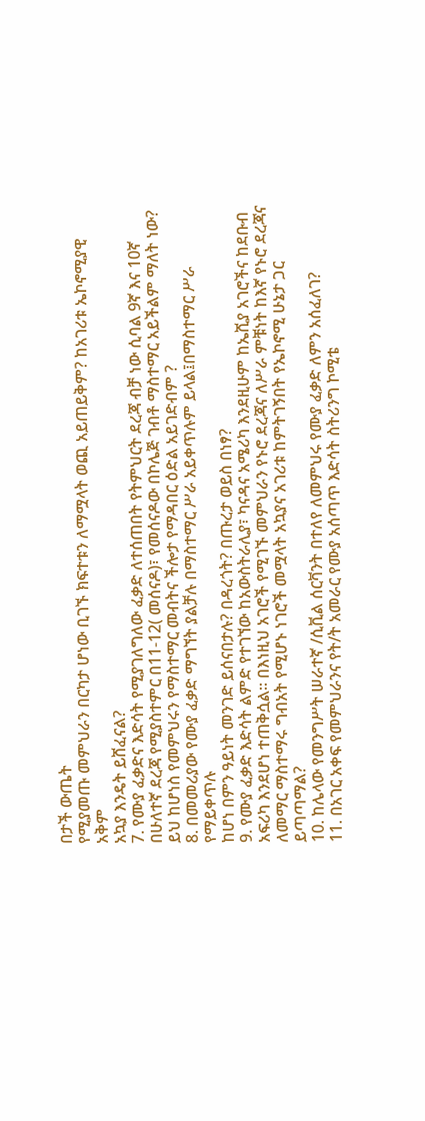በታች ውጤት
የሚያመጡ መምህራን በርካታ ሆነው ቢገኙ ክፍተቱን ለማሟላት ወጪ አይጠይቅም? ከአገሪቱ ኤኮኖሚያዊ አቅም
አኳያ እንዴት ይሸፈናል?
7. የሙያ ፈቃድና እድሳት የሚያገለግለው ፈቃድ ለተሰጠበት የትምህርት ደረጃ ብቻ ነው ሲባል 9ኛ እና 10ኛ
በሁለተኛ ደረጃ የሚያስተምር በ11-12( መሰናዶ)፣ የመሰናዶው በኮሌጅ ገብቶ ማስተማር አይችልም ማለት ነው?
ይህ ከሆነስ የመምህሩን የማስተማር መብትና ችሎታ የማዳበር ዕድል አይገድብም ?
8. በመመሪያው የሙያ ፈቃድ ማግኘት ያልቻሉ በማስተማር ሥራ አይቀጥሉም ይላል፤በማስተማር ሥራ የማይቀጥሉ
ከሆነ በምን ዓይነት መንገድ ይሰናበታሉ? በዳረጎት? በጡረታ ወይስ በነፃ?
9. የሙያ ፈቃድ እድሳት ልምድ የተገኘው ከአውስትራሊያ፣ ካናዳና አሜሪካ እንደዚሁም ከኤሺያ አገሮችና ከደቡብ
አፍሪካ እንደሆነ ተጠቅሷል። በእነዚህ አገሮች የሚገኙ መምህራን የኑሮ ደረጃና ለሥራ ምቹነት ከእኛ የኑሮ ደረጃና
ለመማር ማስተማሩ ግብአት የሚሆኑ ነገሮች መሟላት አኳያና አገሪቱ ከምትገኝበት የኤኮኖሚ ሁኔታ ጋር
ይጣጣማል?
10. ከሌላው የመንግሥት ሠራተኛ /ሲቪል ሰርቫንት በተለየ ለመምህሩ የሙያ ፈቃድ ለምን አሰፈለገ?
11. በአገር አቀፍ የመምህራንና የት/ት አመራር የሙያ አሰጣጥ እድሳት ስትሪንግ ኮሚቴ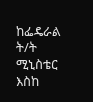ከፌዴራል ት/ት ሚኒስቴር እስከ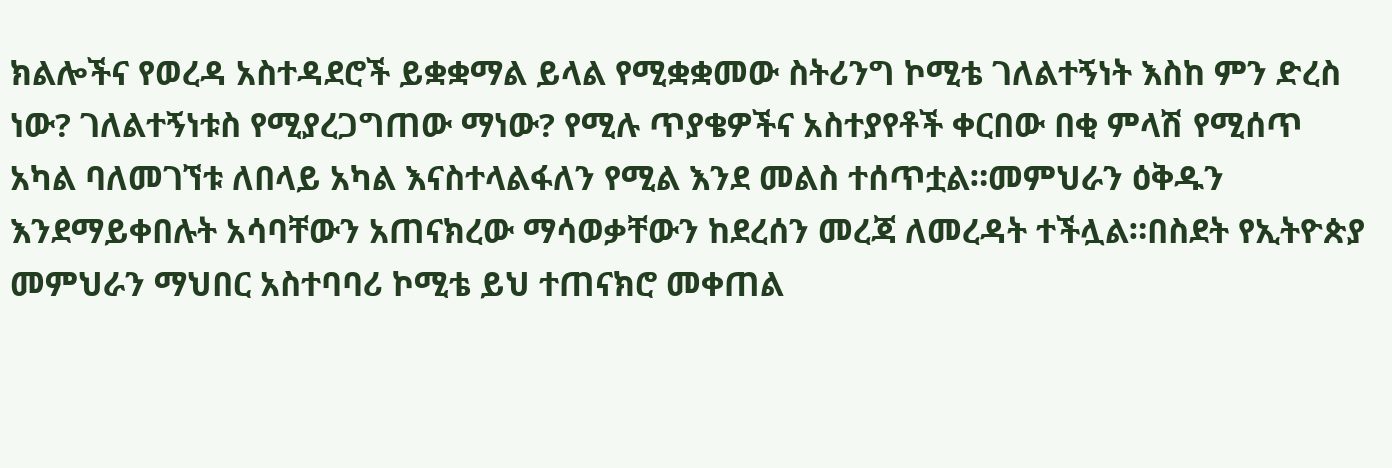ክልሎችና የወረዳ አስተዳደሮች ይቋቋማል ይላል የሚቋቋመው ስትሪንግ ኮሚቴ ገለልተኝነት እስከ ምን ድረስ ነው? ገለልተኝነቱስ የሚያረጋግጠው ማነው? የሚሉ ጥያቄዎችና አስተያየቶች ቀርበው በቂ ምላሽ የሚሰጥ አካል ባለመገኘቱ ለበላይ አካል እናስተላልፋለን የሚል እንደ መልስ ተሰጥቷል።መምህራን ዕቅዱን እንደማይቀበሉት አሳባቸውን አጠናክረው ማሳወቃቸውን ከደረሰን መረጃ ለመረዳት ተችሏል።በስደት የኢትዮጵያ መምህራን ማህበር አስተባባሪ ኮሚቴ ይህ ተጠናክሮ መቀጠል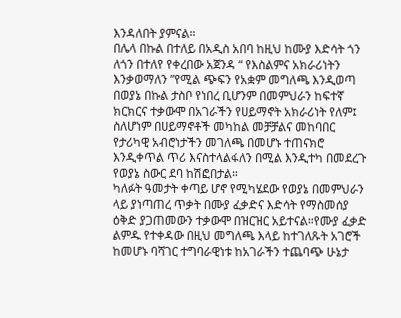እንዳለበት ያምናል።
በሌላ በኩል በተለይ በአዲስ አበባ ከዚህ ከሙያ እድሳት ጎን ለጎን በተለየ የቀረበው አጀንዳ “ የእስልምና አክራሪነትን እንቃወማለን ”የሚል ጭፍን የአቋም መግለጫ እንዲወጣ በወያኔ በኩል ታስቦ የነበረ ቢሆንም በመምህራን ከፍተኛ ክርክርና ተቃውሞ በአገራችን የሀይማኖት አክራሪነት የለም፤ ስለሆነም በሀይማኖቶች መካከል መቻቻልና መከባበር የታሪካዊ አብሮነታችን መገለጫ በመሆኑ ተጠናክሮ እንዲቀጥል ጥሪ እናስተላልፋለን በሚል እንዲተካ በመደረጉ የወያኔ ስውር ደባ ከሽፎበታል።
ካለፉት ዓመታት ቀጣይ ሆኖ የሚካሄደው የወያኔ በመምህራን ላይ ያነጣጠረ ጥቃት በሙያ ፈቃድና እድሳት የማስመሰያ ዕቅድ ያጋጠመውን ተቃውሞ በዝርዝር አይተናል።የሙያ ፈቃድ ልምዱ የተቀዳው በዚህ መግለጫ እላይ ከተገለጹት አገሮች ከመሆኑ ባሻገር ተግባራዊነቱ ከአገራችን ተጨባጭ ሁኔታ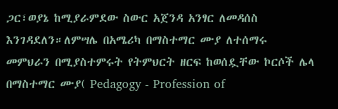ጋር፣ወያኔ ከሚያራምደው ስውር አጀንዳ አንፃር ለመዳሰስ እንገዳደለን።ለምሣሌ በአሜሪካ በማስተማር ሙያ ለተሰማሩ መምህራን በሚያስተምሩት የትምህርት ዘርፍ ከወሰዷቸው ኮርሶች ሌላ በማስተማር ሙያ( Pedagogy - Profession of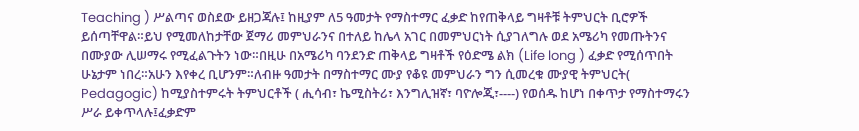Teaching ) ሥልጣና ወስደው ይዘጋጃሉ፤ ከዚያም ለ5 ዓመታት የማስተማር ፈቃድ ከየጠቅላይ ግዛቶቹ ትምህርት ቢሮዎች ይሰጣቸዋል።ይህ የሚመለከታቸው ጀማሪ መምህራንና በተለይ ከሌላ አገር በመምህርነት ሲያገለግሉ ወደ አሜሪካ የመጡትንና በሙያው ሊሠማሩ የሚፈልጉትን ነው።በዚሁ በአሜሪካ ባንደንድ ጠቅላይ ግዛቶች የዕድሜ ልክ (Life long ) ፈቃድ የሚሰጥበት ሁኔታም ነበረ።አሁን እየቀረ ቢሆንም።ለብዙ ዓመታት በማስተማር ሙያ የቆዩ መምህራን ግን ሲመረቁ ሙያዊ ትምህርት( Pedagogic) ከሚያስተምሩት ትምህርቶች ( ሒሳብ፣ ኬሚስትሪ፣ እንግሊዝኛ፣ ባዮሎጂ፣----) የወሰዱ ከሆነ በቀጥታ የማስተማሩን ሥራ ይቀጥላሉ፤ፈቃድም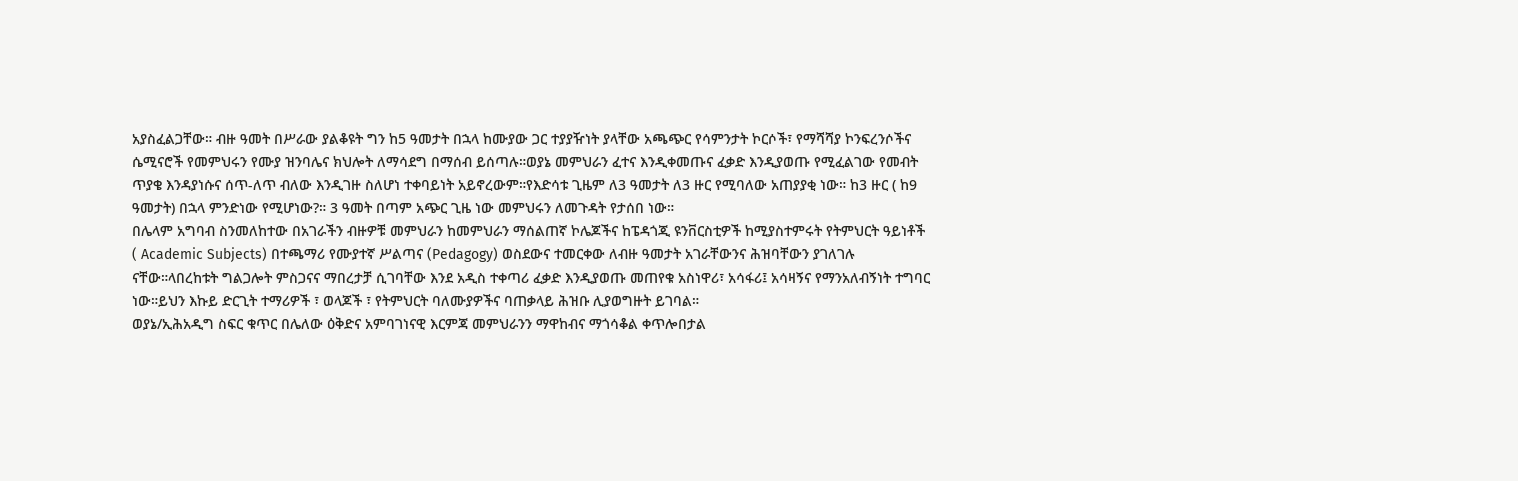አያስፈልጋቸው። ብዙ ዓመት በሥራው ያልቆዩት ግን ከ5 ዓመታት በኋላ ከሙያው ጋር ተያያዥነት ያላቸው አጫጭር የሳምንታት ኮርሶች፣ የማሻሻያ ኮንፍረንሶችና ሴሚናሮች የመምህሩን የሙያ ዝንባሌና ክህሎት ለማሳደግ በማሰብ ይሰጣሉ።ወያኔ መምህራን ፈተና እንዲቀመጡና ፈቃድ እንዲያወጡ የሚፈልገው የመብት ጥያቄ እንዳያነሱና ሰጥ-ለጥ ብለው እንዲገዙ ስለሆነ ተቀባይነት አይኖረውም።የእድሳቱ ጊዜም ለ3 ዓመታት ለ3 ዙር የሚባለው አጠያያቂ ነው። ከ3 ዙር ( ከ9 ዓመታት) በኋላ ምንድነው የሚሆነው?። 3 ዓመት በጣም አጭር ጊዜ ነው መምህሩን ለመጉዳት የታሰበ ነው።
በሌላም አግባብ ስንመለከተው በአገራችን ብዙዎቹ መምህራን ከመምህራን ማሰልጠኛ ኮሌጆችና ከፔዳጎጂ ዩንቨርስቲዎች ከሚያስተምሩት የትምህርት ዓይነቶች ( Academic Subjects) በተጫማሪ የሙያተኛ ሥልጣና (Pedagogy) ወስደውና ተመርቀው ለብዙ ዓመታት አገራቸውንና ሕዝባቸውን ያገለገሉ ናቸው።ላበረከቱት ግልጋሎት ምስጋናና ማበረታቻ ሲገባቸው እንደ አዲስ ተቀጣሪ ፈቃድ እንዲያወጡ መጠየቁ አስነዋሪ፣ አሳፋሪ፤ አሳዛኝና የማንአለብኝነት ተግባር ነው።ይህን እኩይ ድርጊት ተማሪዎች ፣ ወላጆች ፣ የትምህርት ባለሙያዎችና ባጠቃላይ ሕዝቡ ሊያወግዙት ይገባል።
ወያኔ/ኢሕአዲግ ስፍር ቁጥር በሌለው ዕቅድና አምባገነናዊ እርምጃ መምህራንን ማዋከብና ማጎሳቆል ቀጥሎበታል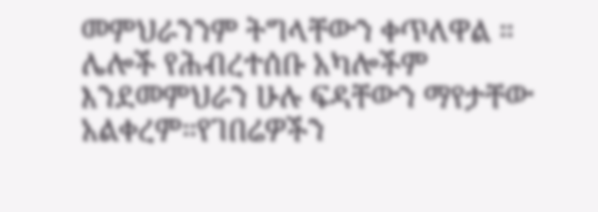መምህራንንም ትግላቸውን ቀጥለዋል ። ሌሎች የሕብረተሰቡ አካሎችም እንደመምህራን ሁሉ ፍዳቸውን ማየታቸው አልቀረም።የገበሬዎችን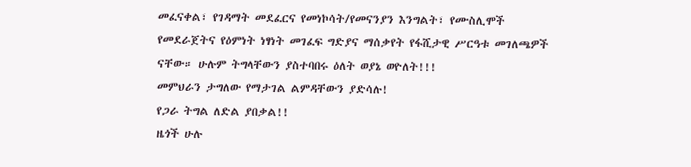መፈናቀል፣ የገዳማት መደፈርና የመነኮሳት/የመናንያን እንግልት፣ የሙስሊሞች የመደራጀትና የዕምነት ነፃነት መገፈፍ ግድያና ማሰቃየት የፋሺታዊ ሥርዓቱ መገለጫዎች ናቸው። ሁሉም ትግላቸውን ያስተባበሩ ዕለት ወያኔ ወዮለት!!!
መምህራን ታግለው የማታገል ልምዳቸውን ያድሳሉ!
የጋራ ትግል ለድል ያበቃል!!
ዜጎች ሁሉ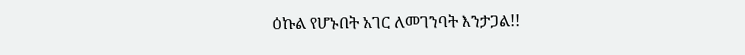ዕኩል የሆኑበት አገር ለመገንባት እንታጋል!!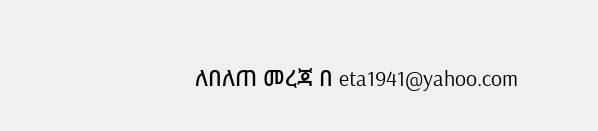ለበለጠ መረጃ በ eta1941@yahoo.com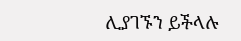ሊያገኙን ይችላሉ